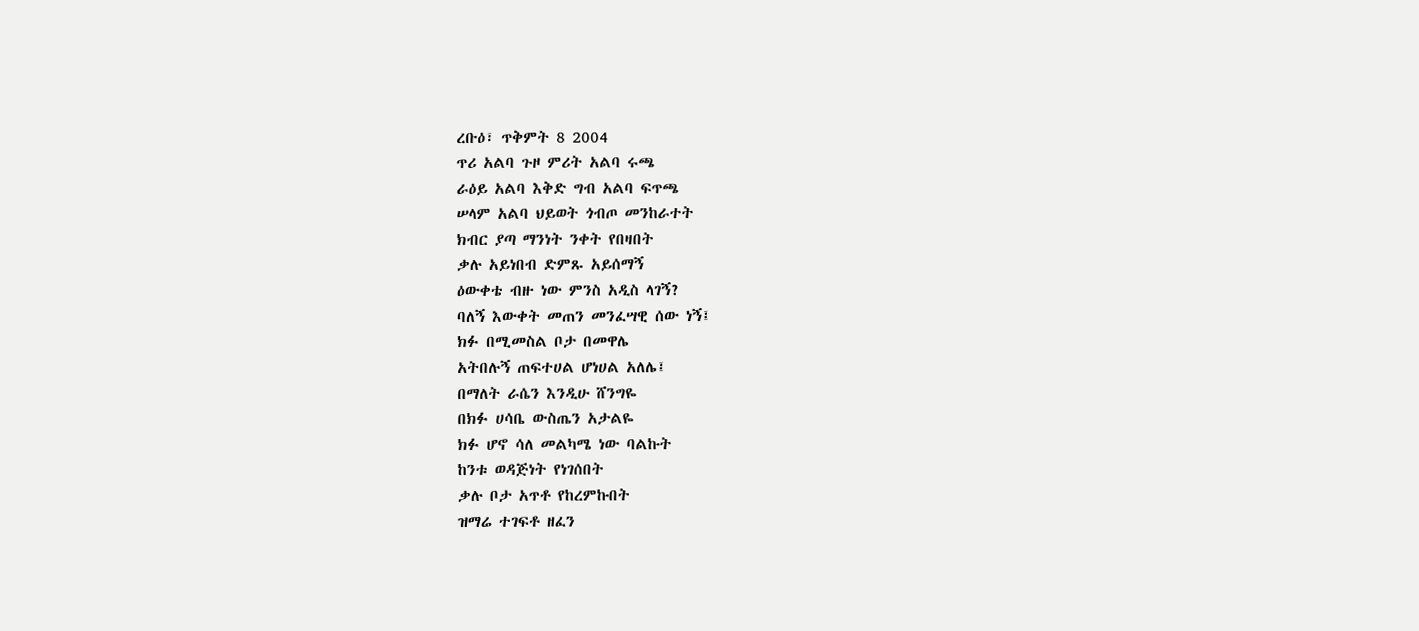ረቡዕ፣ ጥቅምት 8 2004
ጥሪ አልባ ጉዞ ምሪት አልባ ሩጫ
ራዕይ አልባ እቅድ ግብ አልባ ፍጥጫ
ሠላም አልባ ህይወት ጎብጦ መንከራተት
ክብር ያጣ ማንነት ንቀት የበዛበት
ቃሉ አይነበብ ድምጹ አይሰማኝ
ዕውቀቴ ብዙ ነው ምንስ አዲስ ላገኝ?
ባለኝ እውቀት መጠን መንፈሣዊ ሰው ነኝ፤
ክፉ በሚመስል ቦታ በመዋሌ
አትበሉኝ ጠፍተሀል ሆነሀል አለሌ፤
በማለት ራሴን እንዲሁ ሸንግዬ
በክፉ ሀሳቤ ውስጤን አታልዬ
ክፉ ሆኖ ሳለ መልካሜ ነው ባልኩት
ከንቱ ወዳጅነት የነገሰበት
ቃሉ ቦታ አጥቶ የከረምኩበት
ዝማሬ ተገፍቶ ዘፈን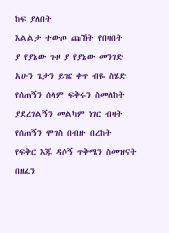ከፍ ያለበት
እልልታ ተውጦ ጩኸት የበዛበት
ያ የያኔው ጉዞ ያ የያኔው መንገድ
አሁን ጌታን ይዤ ቀጥ ብዬ ስሄድ
የሰጠኝን ሰላም ፍቅሩን ስመለከት
ያደረገልኝን መልካም ነገር ብዛት
የሰጠኝን ሞገስ በብዙ በረከት
የፍቅር እጁ ዳሶኝ ጥቅሜን ስመዝናት
በዘፈን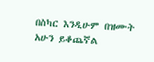በስካር እንዲሁም በዝሙት
አሁን ይቆጨኛል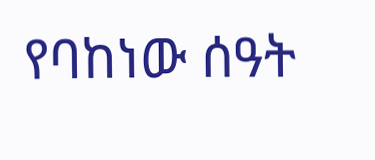የባከነው ሰዓት